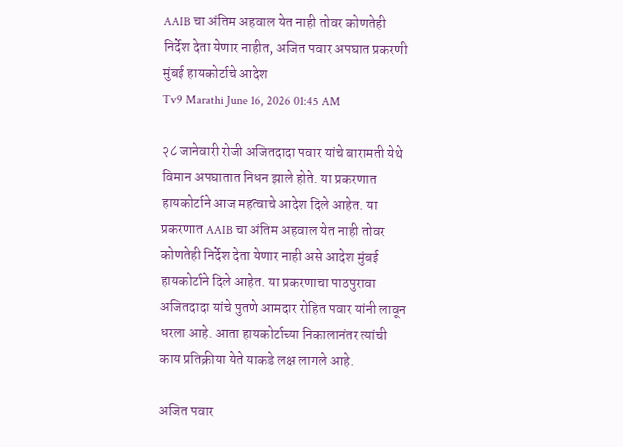AAIB चा अंतिम अहवाल येत नाही तोवर कोणतेही निर्देश देता येणार नाहीत, अजित पवार अपघात प्रकरणी मुंबई हायकोर्टाचे आदेश
Tv9 Marathi June 16, 2026 01:45 AM

२८ जानेवारी रोजी अजितदादा पवार यांचे बारामती येथे विमान अपघातात निधन झाले होते. या प्रकरणात हायकोर्टाने आज महत्वाचे आदेश दिले आहेत. या प्रकरणात AAIB चा अंतिम अहवाल येत नाही तोवर कोणतेही निर्देश देता येणार नाही असे आदेश मुंबई हायकोर्टाने दिले आहेत. या प्रकरणाचा पाठपुरावा अजितदादा यांचे पुतणे आमदार रोहित पवार यांनी लावून धरला आहे. आता हायकोर्टाच्या निकालानंतर त्यांची काय प्रतिक्रीया येते याकडे लक्ष लागले आहे.

अजित पवार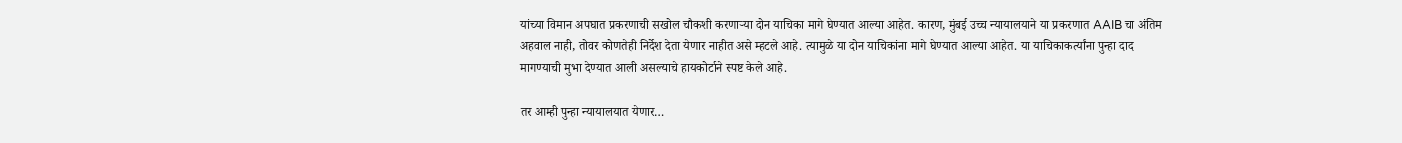यांच्या विमान अपघात प्रकरणाची सखोल चौकशी करणाऱ्या दोन याचिका मागे घेण्यात आल्या आहेत. कारण, मुंबई उच्च न्यायालयाने या प्रकरणात AAIB चा अंतिम अहवाल नाही, तोवर कोणतेही निर्देश देता येणार नाहीत असे म्हटले आहे. त्यामुळे या दोन याचिकांना मागे घेण्यात आल्या आहेत. या याचिकाकर्त्यांना पुन्हा दाद मागण्याची मुभा देण्यात आली असल्याचे हायकोर्टाने स्पष्ट केले आहे.

तर आम्ही पुन्हा न्यायालयात येणार…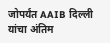जोपर्यंत AAIB दिल्ली यांचा अंतिम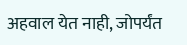अहवाल येत नाही, जोपर्यंत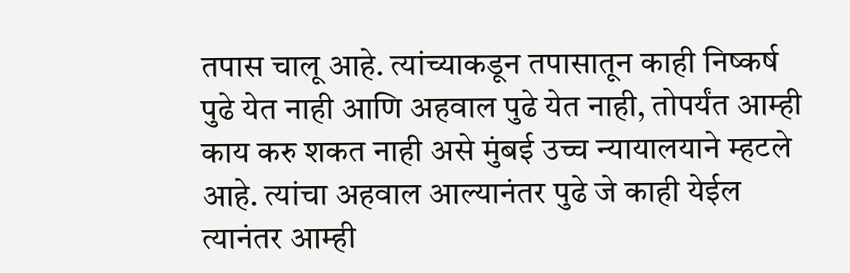तपास चालू आहे. त्यांच्याकडून तपासातून काही निष्कर्ष पुढे येत नाही आणि अहवाल पुढे येत नाही, तोपर्यंत आम्ही काय करु शकत नाही असे मुंबई उच्च न्यायालयाने म्हटले आहे. त्यांचा अहवाल आल्यानंतर पुढे जे काही येईल त्यानंतर आम्ही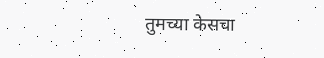तुमच्या केसचा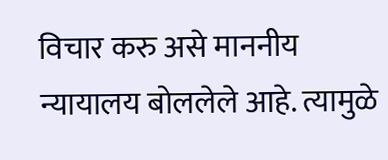विचार करु असे माननीय न्यायालय बोललेले आहे. त्यामुळे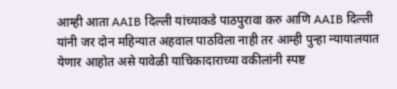आम्ही आता AAIB दिल्ली यांच्याकडे पाठपुरावा करु आणि AAIB दिल्ली यांनी जर दोन महिन्यात अहवाल पाठविला नाही तर आम्ही पुन्हा न्यायालयात येणार आहोत असे यावेळी याचिकादाराच्या वकीलांनी स्पष्ट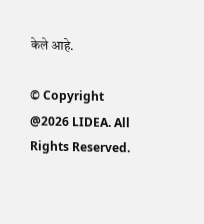केले आहे.

© Copyright @2026 LIDEA. All Rights Reserved.